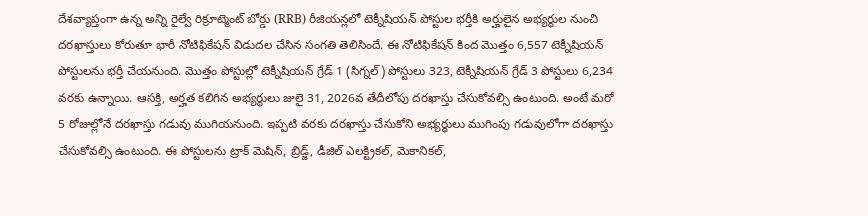దేశవ్యాప్తంగా ఉన్న అన్ని రైల్వే రిక్రూట్మెంట్ బోర్డు (RRB) రీజియన్లలో టెక్నీషియన్ పోస్టుల భర్తీకి అర్హులైన అభ్యర్ధుల నుంచి దరఖాస్తులు కోరుతూ భారీ నోటిఫికేషన్ విడుదల చేసిన సంగతి తెలిసిందే. ఈ నోటిఫికేషన్ కింద మొత్తం 6,557 టెక్నీషియన్ పోస్టులను భర్తీ చేయనుంది. మొత్తం పోస్టుల్లో టెక్నీషియన్ గ్రేడ్ 1 (సిగ్నల్) పోస్టులు 323, టెక్నీషియన్ గ్రేడ్ 3 పోస్టులు 6,234 వరకు ఉన్నాయి. ఆసక్తి, అర్హత కలిగిన అభ్యర్థులు జులై 31, 2026వ తేదీలోపు దరఖాస్తు చేసుకోవల్సి ఉంటుంది. అంటే మరో 5 రోజుల్లోనే దరఖాస్తు గడువు ముగియనుంది. ఇప్పటి వరకు దరఖాస్తు చేసుకోని అభ్యర్ధులు ముగింపు గడువులోగా దరఖాస్తు చేసుకోవల్సి ఉంటుంది. ఈ పోస్టులను ట్రాక్ మెషిన్, బ్రిడ్జ్, డీజిల్ ఎలక్ట్రికల్, మెకానికల్,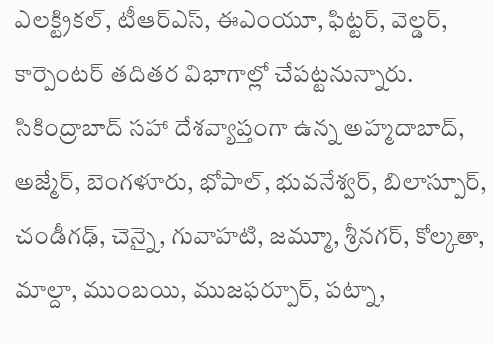ఎలక్ట్రికల్, టీఆర్ఎస్, ఈఎంయూ, ఫిట్టర్, వెల్డర్, కార్పెంటర్ తదితర విభాగాల్లో చేపట్టనున్నారు. సికింద్రాబాద్ సహా దేశవ్యాప్తంగా ఉన్న అహ్మదాబాద్, అజ్మేర్, బెంగళూరు, భోపాల్, భువనేశ్వర్, బిలాస్పూర్, చండీగఢ్, చెన్నై, గువాహటి, జమ్మూ, శ్రీనగర్, కోల్కతా, మాల్దా, ముంబయి, ముజఫర్పూర్, పట్నా,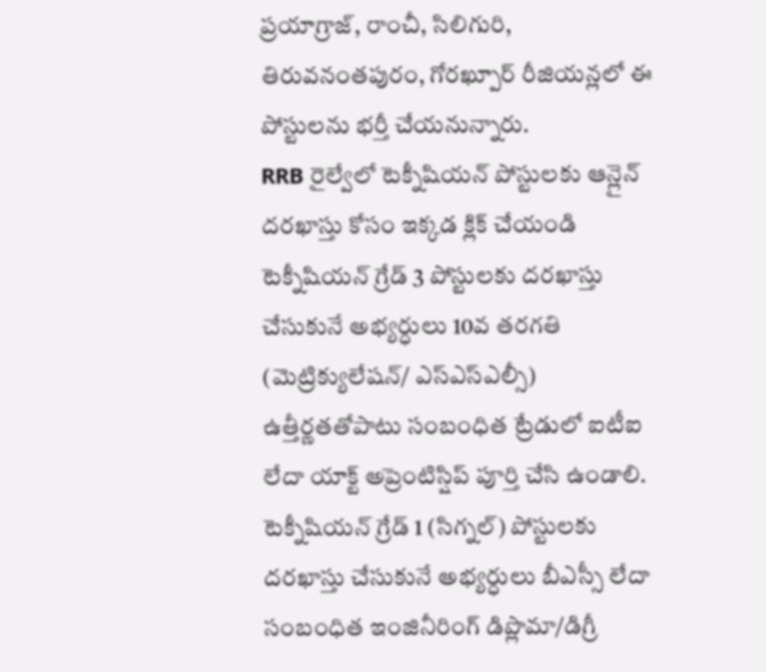ప్రయాగ్రాజ్, రాంచీ, సిలిగురి, తిరువనంతపురం, గోరఖ్పూర్ రీజియన్లలో ఈ పోస్టులను భర్తీ చేయనున్నారు.
RRB రైల్వేలో టెక్నీషియన్ పోస్టులకు ఆన్లైన్ దరఖాస్తు కోసం ఇక్కడ క్లిక్ చేయండి
టెక్నీషియన్ గ్రేడ్ 3 పోస్టులకు దరఖాస్తు చేసుకునే అభ్యర్ధులు 10వ తరగతి (మెట్రిక్యులేషన్/ ఎస్ఎస్ఎల్సీ) ఉత్తీర్ణతతోపాటు సంబంధిత ట్రేడులో ఐటీఐ లేదా యాక్ట్ అప్రెంటిస్షిప్ పూర్తి చేసి ఉండాలి. టెక్నీషియన్ గ్రేడ్ 1 (సిగ్నల్) పోస్టులకు దరఖాస్తు చేసుకునే అభ్యర్ధులు బీఎస్సీ లేదా సంబంధిత ఇంజినీరింగ్ డిప్లొమా/డిగ్రీ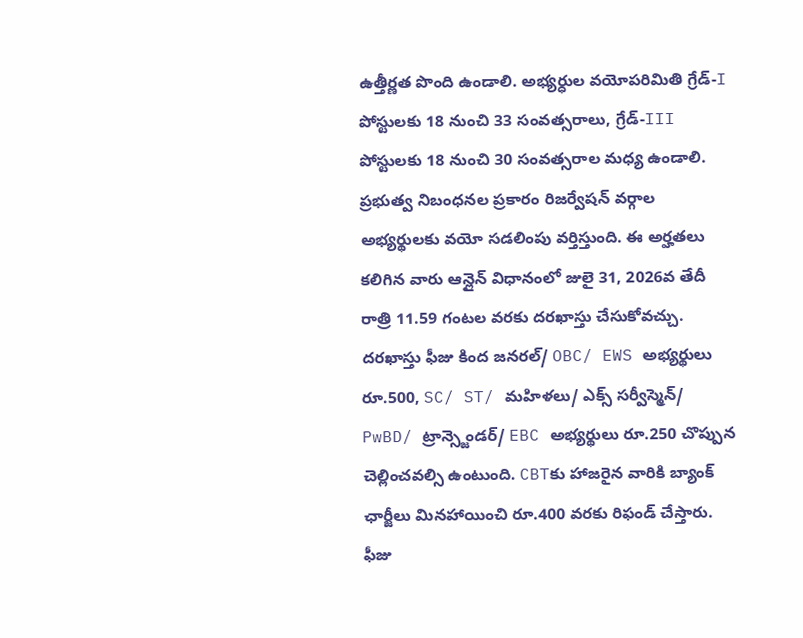ఉత్తీర్ణత పొంది ఉండాలి. అభ్యర్ధుల వయోపరిమితి గ్రేడ్-I పోస్టులకు 18 నుంచి 33 సంవత్సరాలు, గ్రేడ్-III పోస్టులకు 18 నుంచి 30 సంవత్సరాల మధ్య ఉండాలి. ప్రభుత్వ నిబంధనల ప్రకారం రిజర్వేషన్ వర్గాల అభ్యర్థులకు వయో సడలింపు వర్తిస్తుంది. ఈ అర్హతలు కలిగిన వారు ఆన్లైన్ విధానంలో జులై 31, 2026వ తేదీ రాత్రి 11.59 గంటల వరకు దరఖాస్తు చేసుకోవచ్చు. దరఖాస్తు ఫీజు కింద జనరల్/ OBC/ EWS అభ్యర్థులు రూ.500, SC/ ST/ మహిళలు/ ఎక్స్ సర్వీస్మెన్/ PwBD/ ట్రాన్స్జెండర్/ EBC అభ్యర్థులు రూ.250 చొప్పున చెల్లించవల్సి ఉంటుంది. CBTకు హాజరైన వారికి బ్యాంక్ ఛార్జీలు మినహాయించి రూ.400 వరకు రిఫండ్ చేస్తారు. ఫీజు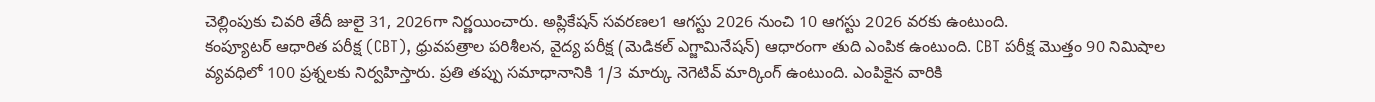చెల్లింపుకు చివరి తేదీ జులై 31, 2026గా నిర్ణయించారు. అప్లికేషన్ సవరణల1 ఆగస్టు 2026 నుంచి 10 ఆగస్టు 2026 వరకు ఉంటుంది.
కంప్యూటర్ ఆధారిత పరీక్ష (CBT), ధ్రువపత్రాల పరిశీలన, వైద్య పరీక్ష (మెడికల్ ఎగ్జామినేషన్) ఆధారంగా తుది ఎంపిక ఉంటుంది. CBT పరీక్ష మొత్తం 90 నిమిషాల వ్యవధిలో 100 ప్రశ్నలకు నిర్వహిస్తారు. ప్రతి తప్పు సమాధానానికి 1/3 మార్కు నెగెటివ్ మార్కింగ్ ఉంటుంది. ఎంపికైన వారికి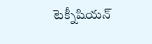టెక్నీషియన్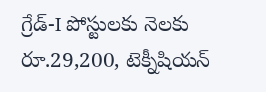గ్రేడ్-I పోస్టులకు నెలకు రూ.29,200, టెక్నీషియన్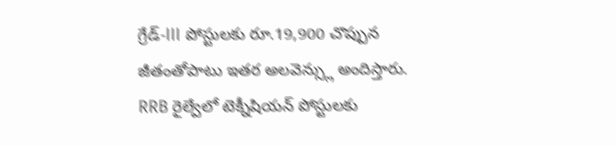గ్రేడ్-III పోస్టులకు రూ.19,900 చొప్పున జీతంతోపాటు ఇతర అలవెన్స్లు అందిస్తారు.
RRB రైల్వేలో టెక్నీషియన్ పోస్టులకు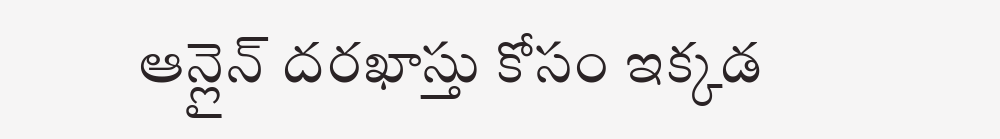ఆన్లైన్ దరఖాస్తు కోసం ఇక్కడ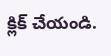క్లిక్ చేయండి.